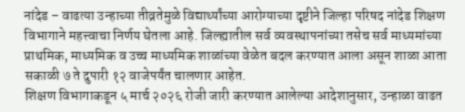नांदेड – वाढत्या उन्हाच्या तीव्रतेमुळे विद्यार्थ्यांच्या आरोग्याच्या दृष्टीने जिल्हा परिषद नांदेड शिक्षण विभागाने महत्त्वाचा निर्णय घेतला आहे. जिल्ह्यातील सर्व व्यवस्थापनांच्या तसेच सर्व माध्यमांच्या प्राथमिक, माध्यमिक व उच्च माध्यमिक शाळांच्या वेळेत बदल करण्यात आला असून शाळा आता सकाळी ७ ते दुपारी १२ वाजेपर्यंत चालणार आहेत.
शिक्षण विभागाकडून ५ मार्च २०२६ रोजी जारी करण्यात आलेल्या आदेशानुसार, उन्हाळा वाढत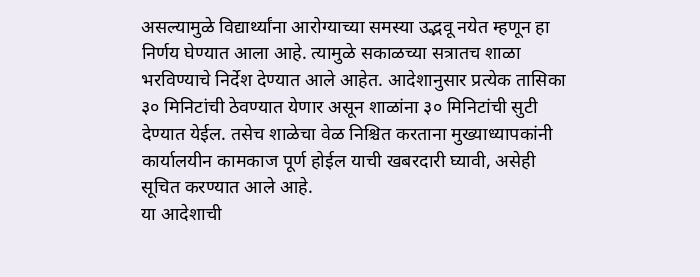असल्यामुळे विद्यार्थ्यांना आरोग्याच्या समस्या उद्भवू नयेत म्हणून हा निर्णय घेण्यात आला आहे. त्यामुळे सकाळच्या सत्रातच शाळा भरविण्याचे निर्देश देण्यात आले आहेत. आदेशानुसार प्रत्येक तासिका ३० मिनिटांची ठेवण्यात येणार असून शाळांना ३० मिनिटांची सुटी देण्यात येईल. तसेच शाळेचा वेळ निश्चित करताना मुख्याध्यापकांनी कार्यालयीन कामकाज पूर्ण होईल याची खबरदारी घ्यावी, असेही सूचित करण्यात आले आहे.
या आदेशाची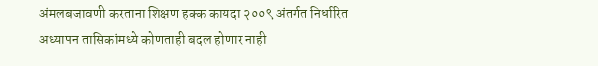अंमलबजावणी करताना शिक्षण हक्क कायदा २००९ अंतर्गत निर्धारित अध्यापन तासिकांमध्ये कोणताही बदल होणार नाही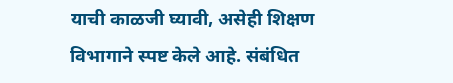याची काळजी घ्यावी, असेही शिक्षण विभागाने स्पष्ट केले आहे. संबंधित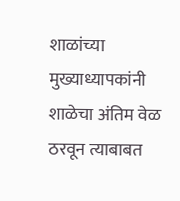शाळांच्या मुख्याध्यापकांनी शाळेचा अंतिम वेळ ठरवून त्याबाबत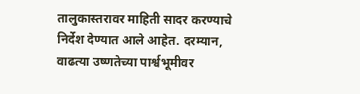तालुकास्तरावर माहिती सादर करण्याचे निर्देश देण्यात आले आहेत. दरम्यान, वाढत्या उष्णतेच्या पार्श्वभूमीवर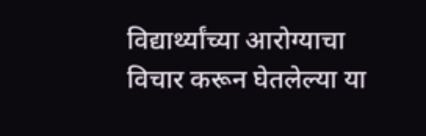विद्यार्थ्यांच्या आरोग्याचा विचार करून घेतलेल्या या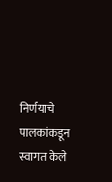निर्णयाचे पालकांकडून स्वागत केले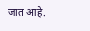जात आहे.